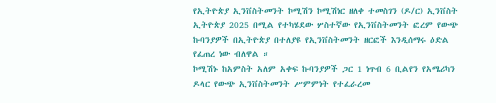የኢትዮጵያ ኢንቨስትመንት ኮሚሽን ኮሚሽነር ዘለቀ ተመስገን (ዶ/ር) ኢንቨስት ኢትዮጵያ 2025 በሚል የተካሄደው ሦስተኛው የኢንቨስትመንት ፎረም የውጭ ኩባንያዎች በኢትዮጵያ በተለያዩ የኢንቨስትመንት ዘርፎች እንዲሰማሩ ዕድል የፈጠረ ነው ብለዋል ።
ኮሚሽኑ ከአምስት አለም አቀፍ ኩባንያዎች ጋር 1 ነጥብ 6 ቢልየን የአሜሪካን ዶላር የውጭ ኢንቨስትመንት ሥምምነት የተፈራረመ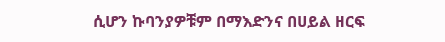ሲሆን ኩባንያዎቹም በማእድንና በሀይል ዘርፍ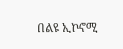በልዩ ኢኮኖሚ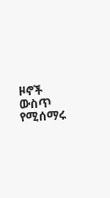ዞኖች ውስጥ የሚሰማሩ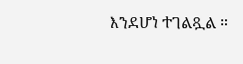እንደሆነ ተገልጿል ።